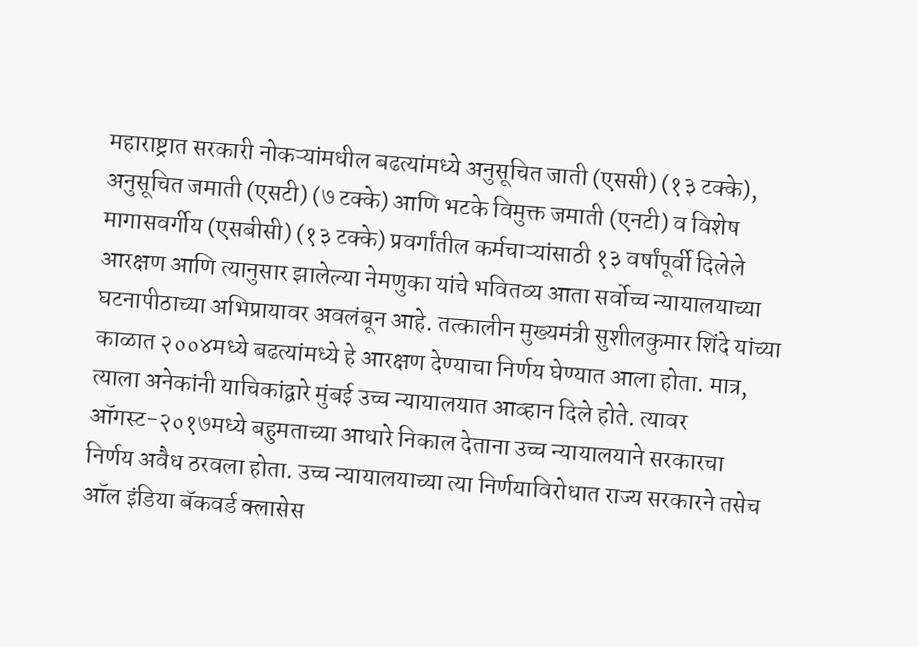महाराष्ट्रात सरकारी नोकऱ्यांमधील बढत्यांमध्ये अनुसूचित जाती (एससी) (१३ टक्के), अनुसूचित जमाती (एसटी) (७ टक्के) आणि भटके विमुक्त जमाती (एनटी) व विशेष मागासवर्गीय (एसबीसी) (१३ टक्के) प्रवर्गांतील कर्मचाऱ्यांसाठी १३ वर्षांपूर्वी दिलेले आरक्षण आणि त्यानुसार झालेल्या नेमणुका यांचे भवितव्य आता सर्वोच्च न्यायालयाच्या घटनापीठाच्या अभिप्रायावर अवलंबून आहे. तत्कालीन मुख्यमंत्री सुशीलकुमार शिंदे यांच्या काळात २००४मध्ये बढत्यांमध्ये हे आरक्षण देण्याचा निर्णय घेण्यात आला होता. मात्र, त्याला अनेकांनी याचिकांद्वारे मुंबई उच्च न्यायालयात आव्हान दिले होते. त्यावर ऑगस्ट-२०१७मध्ये बहुमताच्या आधारे निकाल देताना उच्च न्यायालयाने सरकारचा निर्णय अवैध ठरवला होता. उच्च न्यायालयाच्या त्या निर्णयाविरोधात राज्य सरकारने तसेच ऑल इंडिया बॅकवर्ड क्लासेस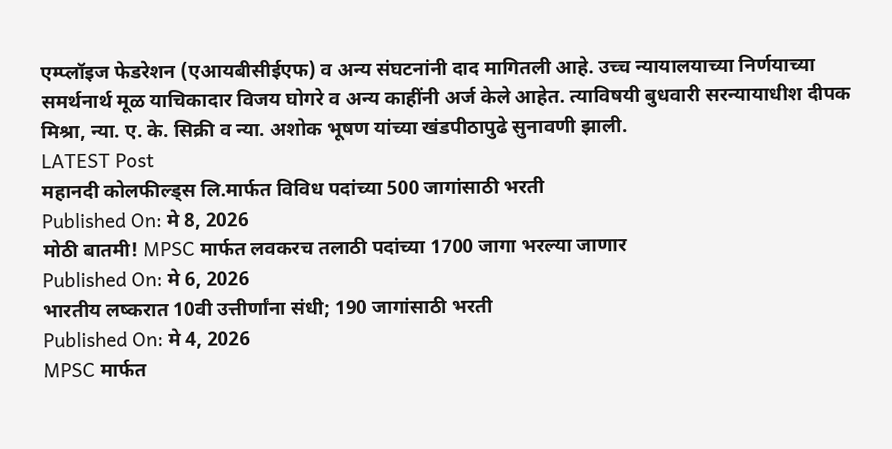एम्प्लॉइज फेडरेशन (एआयबीसीईएफ) व अन्य संघटनांनी दाद मागितली आहे. उच्च न्यायालयाच्या निर्णयाच्या समर्थनार्थ मूळ याचिकादार विजय घोगरे व अन्य काहींनी अर्ज केले आहेत. त्याविषयी बुधवारी सरन्यायाधीश दीपक मिश्रा, न्या. ए. के. सिक्री व न्या. अशोक भूषण यांच्या खंडपीठापुढे सुनावणी झाली.
LATEST Post
महानदी कोलफील्ड्स लि.मार्फत विविध पदांच्या 500 जागांसाठी भरती
Published On: मे 8, 2026
मोठी बातमी! MPSC मार्फत लवकरच तलाठी पदांच्या 1700 जागा भरल्या जाणार
Published On: मे 6, 2026
भारतीय लष्करात 10वी उत्तीर्णांना संधी; 190 जागांसाठी भरती
Published On: मे 4, 2026
MPSC मार्फत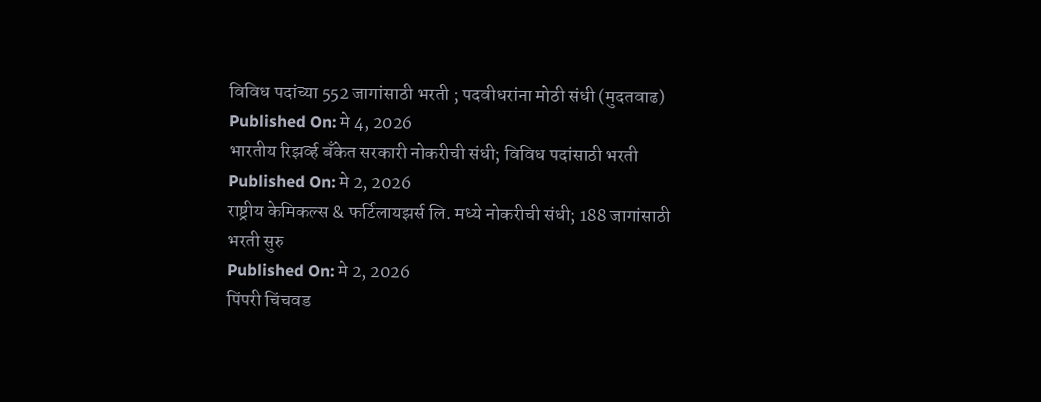विविध पदांच्या 552 जागांसाठी भरती ; पदवीधरांना मोठी संधी (मुदतवाढ)
Published On: मे 4, 2026
भारतीय रिझर्व्ह बँकेत सरकारी नोकरीची संधी; विविध पदांसाठी भरती
Published On: मे 2, 2026
राष्ट्रीय केमिकल्स & फर्टिलायझर्स लि. मध्ये नोकरीची संधी; 188 जागांसाठी भरती सुरु
Published On: मे 2, 2026
पिंपरी चिंचवड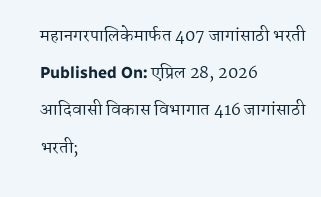महानगरपालिकेमार्फत 407 जागांसाठी भरती
Published On: एप्रिल 28, 2026
आदिवासी विकास विभागात 416 जागांसाठी भरती;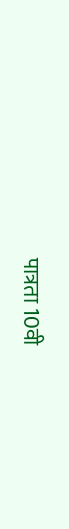पात्रता 10वी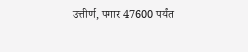उत्तीर्ण, पगार 47600 पर्यंत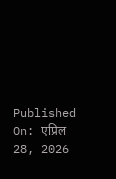Published On: एप्रिल 28, 2026